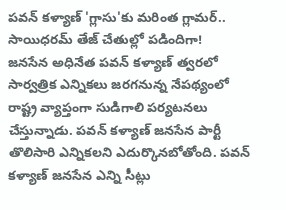పవన్ కళ్యాణ్ 'గ్లాసు'కు మరింత గ్లామర్.. సాయిధరమ్ తేజ్ చేతుల్లో పడిందిగా!
జనసేన అధినేత పవన్ కళ్యాణ్ త్వరలో సార్వత్రిక ఎన్నికలు జరగనున్న నేపథ్యంలో రాష్ట్ర వ్యాప్తంగా సుడిగాలి పర్యటనలు చేస్తున్నాడు. పవన్ కళ్యాణ్ జనసేన పార్టీ తొలిసారి ఎన్నికలని ఎదుర్కొనబోతోంది. పవన్ కళ్యాణ్ జనసేన ఎన్ని సీట్లు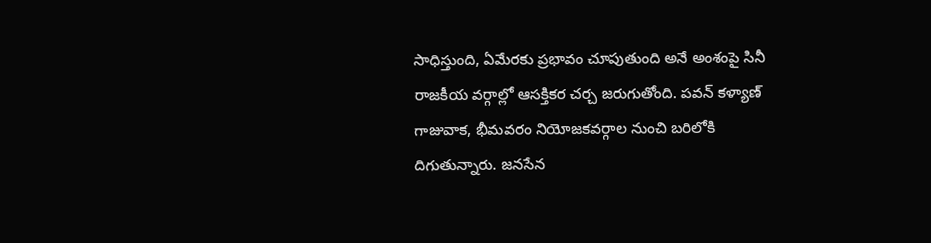సాధిస్తుంది, ఏమేరకు ప్రభావం చూపుతుంది అనే అంశంపై సినీ రాజకీయ వర్గాల్లో ఆసక్తికర చర్చ జరుగుతోంది. పవన్ కళ్యాణ్ గాజువాక, భీమవరం నియోజకవర్గాల నుంచి బరిలోకి దిగుతున్నారు. జనసేన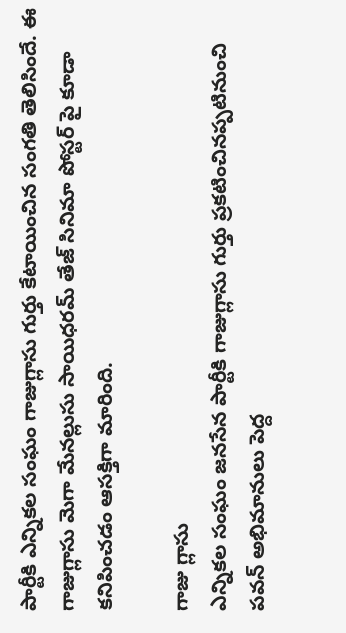పార్టీకి ఎన్నికల సంఘం గాజుగ్లాసు గుర్తు కేటాయించిన సంగతి తెలిసిందే. ఈ గాజుగ్లాసు మెగా మేనల్లుసు సాయిధరమ్ తేజ్ సినిమా పోస్టర్ పై కూడా కనిపించడం ఆసక్తిగా మారింది.

గాజు గ్లాసు
ఎన్నికల సంఘం జనసేన పార్టీకి గాజుగ్లాసు గుర్తు ప్రకటించినప్పటినుంచి పవన్ అభిమానులు పెద్ద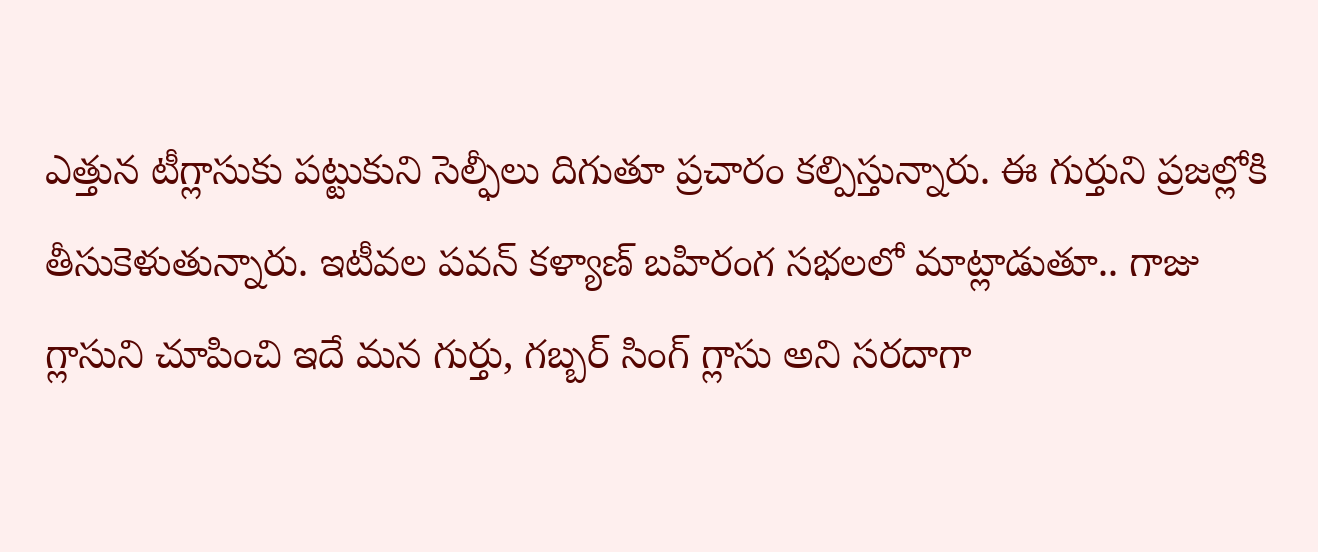ఎత్తున టీగ్లాసుకు పట్టుకుని సెల్ఫీలు దిగుతూ ప్రచారం కల్పిస్తున్నారు. ఈ గుర్తుని ప్రజల్లోకి తీసుకెళుతున్నారు. ఇటీవల పవన్ కళ్యాణ్ బహిరంగ సభలలో మాట్లాడుతూ.. గాజు గ్లాసుని చూపించి ఇదే మన గుర్తు, గబ్బర్ సింగ్ గ్లాసు అని సరదాగా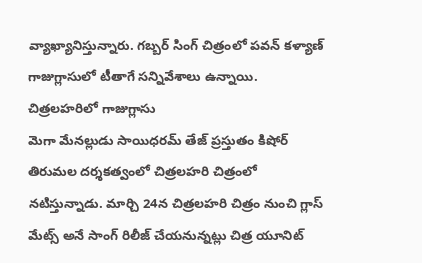వ్యాఖ్యానిస్తున్నారు. గబ్బర్ సింగ్ చిత్రంలో పవన్ కళ్యాణ్ గాజుగ్లాసులో టీతాగే సన్నివేశాలు ఉన్నాయి.
చిత్రలహరిలో గాజుగ్లాసు
మెగా మేనల్లుడు సాయిధరమ్ తేజ్ ప్రస్తుతం కిషోర్ తిరుమల దర్శకత్వంలో చిత్రలహరి చిత్రంలో నటిస్తున్నాడు. మార్చి 24న చిత్రలహరి చిత్రం నుంచి గ్లాస్ మేట్స్ అనే సాంగ్ రిలీజ్ చేయనున్నట్లు చిత్ర యూనిట్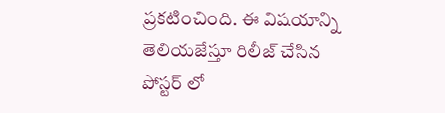ప్రకటించింది. ఈ విషయాన్ని తెలియజేస్తూ రిలీజ్ చేసిన పోస్టర్ లో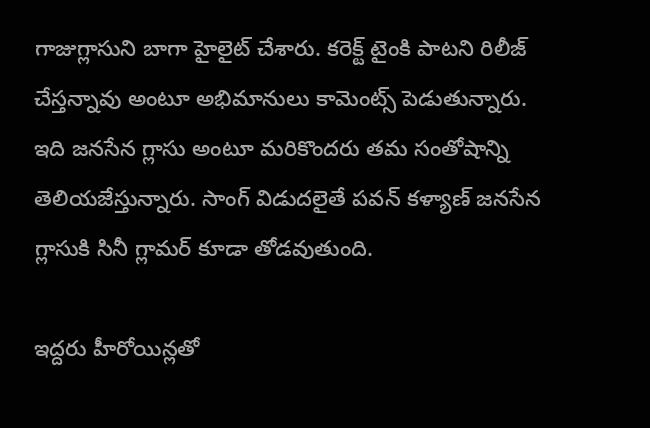గాజుగ్లాసుని బాగా హైలైట్ చేశారు. కరెక్ట్ టైంకి పాటని రిలీజ్ చేస్తన్నావు అంటూ అభిమానులు కామెంట్స్ పెడుతున్నారు. ఇది జనసేన గ్లాసు అంటూ మరికొందరు తమ సంతోషాన్ని తెలియజేస్తున్నారు. సాంగ్ విడుదలైతే పవన్ కళ్యాణ్ జనసేన గ్లాసుకి సినీ గ్లామర్ కూడా తోడవుతుంది.

ఇద్దరు హీరోయిన్లతో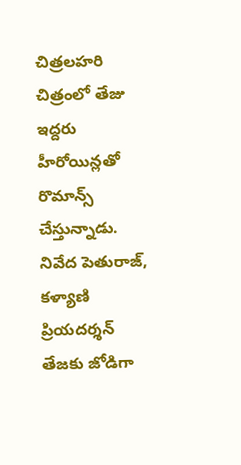చిత్రలహరి చిత్రంలో తేజు ఇద్దరు హీరోయిన్లతో రొమాన్స్ చేస్తున్నాడు. నివేద పెతురాజ్, కళ్యాణి ప్రియదర్శన్ తేజకు జోడిగా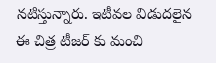నటిస్తున్నారు. ఇటీవల విడుదలైన ఈ చిత్ర టీజర్ కు మంచి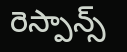రెస్పాన్స్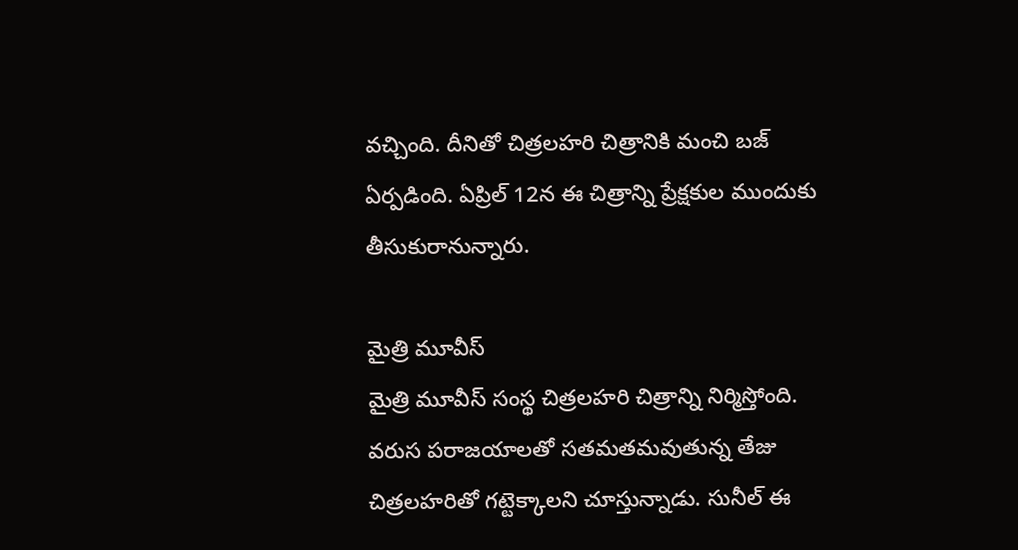వచ్చింది. దీనితో చిత్రలహరి చిత్రానికి మంచి బజ్ ఏర్పడింది. ఏప్రిల్ 12న ఈ చిత్రాన్ని ప్రేక్షకుల ముందుకు తీసుకురానున్నారు.

మైత్రి మూవీస్
మైత్రి మూవీస్ సంస్థ చిత్రలహరి చిత్రాన్ని నిర్మిస్తోంది. వరుస పరాజయాలతో సతమతమవుతున్న తేజు చిత్రలహరితో గట్టెక్కాలని చూస్తున్నాడు. సునీల్ ఈ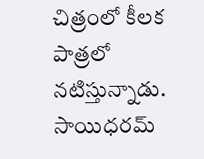చిత్రంలో కీలక పాత్రలో నటిస్తున్నాడు. సాయిధరమ్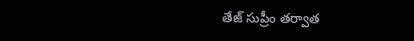తేజ్ సుప్రీం తర్వాత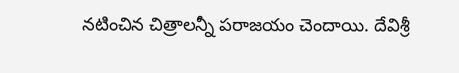నటించిన చిత్రాలన్నీ పరాజయం చెందాయి. దేవిశ్రీ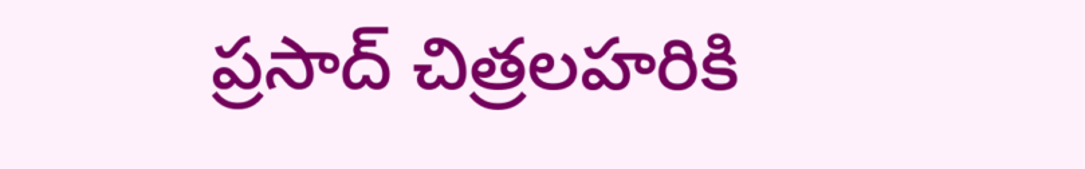ప్రసాద్ చిత్రలహరికి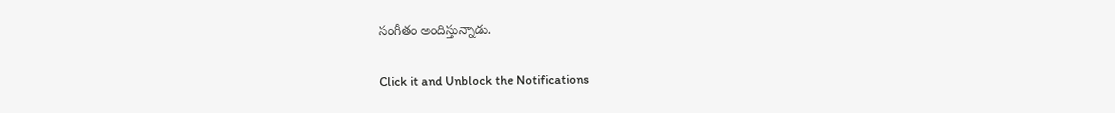సంగీతం అందిస్తున్నాడు.


Click it and Unblock the Notifications